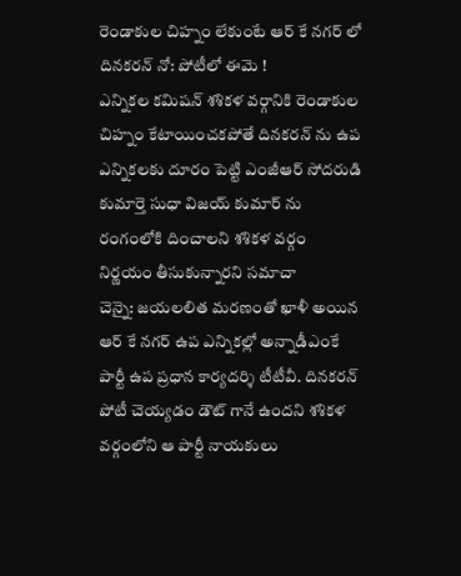రెండాకుల చిహ్నం లేకుంటే ఆర్ కే నగర్ లో దినకరన్ నో: పోటీలో ఈమె !
ఎన్నికల కమిషన్ శశికళ వర్గానికి రెండాకుల చిహ్నం కేటాయించకపోతే దినకరన్ ను ఉప ఎన్నికలకు దూరం పెట్టి ఎంజీఆర్ సోదరుడి కుమార్తె సుధా విజయ్ కుమార్ ను రంగంలోకి దించాలని శశికళ వర్గం నిర్ణయం తీసుకున్నారని సమాచా
చెన్నై: జయలలిత మరణంతో ఖాళీ అయిన ఆర్ కే నగర్ ఉప ఎన్నికల్లో అన్నాడీఎంకే పార్టీ ఉప ప్రధాన కార్యదర్శి టీటీవీ. దినకరన్ పోటీ చెయ్యడం డౌట్ గానే ఉందని శశికళ వర్గంలోని ఆ పార్టీ నాయకులు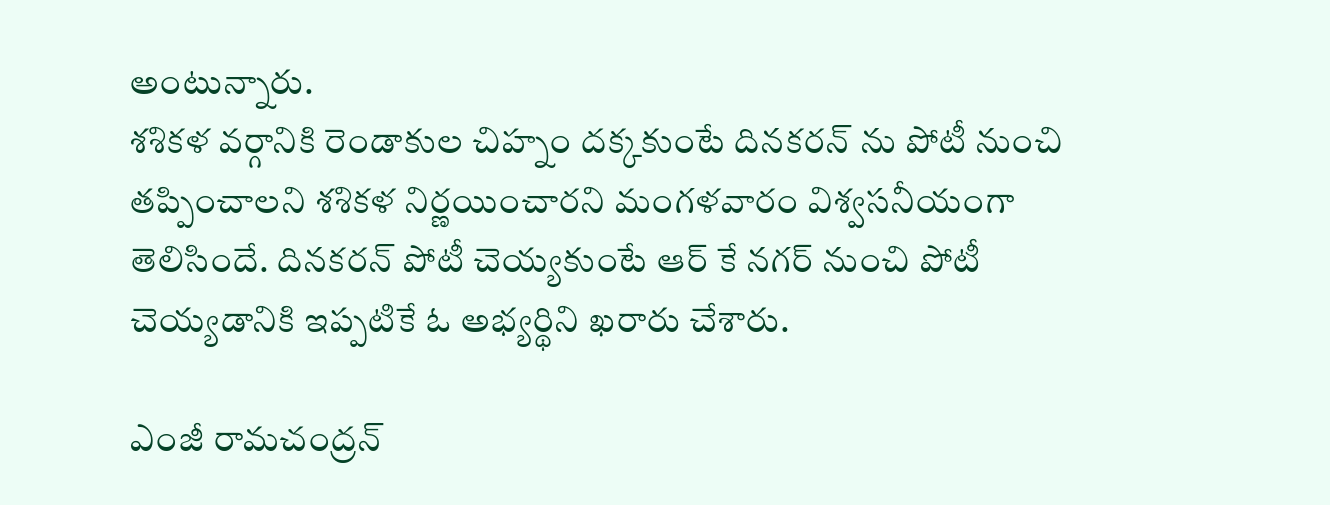అంటున్నారు.
శశికళ వర్గానికి రెండాకుల చిహ్నం దక్కకుంటే దినకరన్ ను పోటీ నుంచి తప్పించాలని శశికళ నిర్ణయించారని మంగళవారం విశ్వసనీయంగా తెలిసిందే. దినకరన్ పోటీ చెయ్యకుంటే ఆర్ కే నగర్ నుంచి పోటీ చెయ్యడానికి ఇప్పటికే ఓ అభ్యర్థిని ఖరారు చేశారు.

ఎంజీ రామచంద్రన్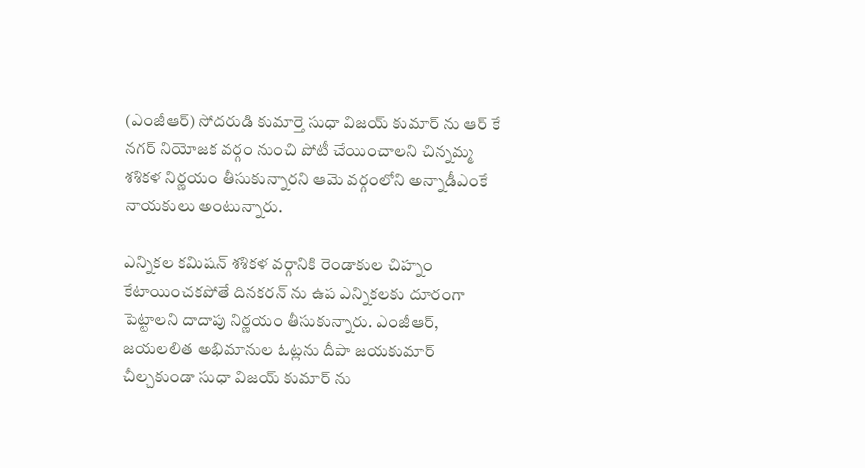(ఎంజీఆర్) సోదరుడి కుమార్తె సుధా విజయ్ కుమార్ ను ఆర్ కే నగర్ నియోజక వర్గం నుంచి పోటీ చేయించాలని చిన్నమ్మ శశికళ నిర్ణయం తీసుకున్నారని ఆమె వర్గంలోని అన్నాడీఎంకే నాయకులు అంటున్నారు.

ఎన్నికల కమిషన్ శశికళ వర్గానికి రెండాకుల చిహ్నం కేటాయించకపోతే దినకరన్ ను ఉప ఎన్నికలకు దూరంగా పెట్టాలని దాదాపు నిర్ణయం తీసుకున్నారు. ఎంజీఆర్, జయలలిత అభిమానుల ఓట్లను దీపా జయకుమార్ చీల్చకుండా సుధా విజయ్ కుమార్ ను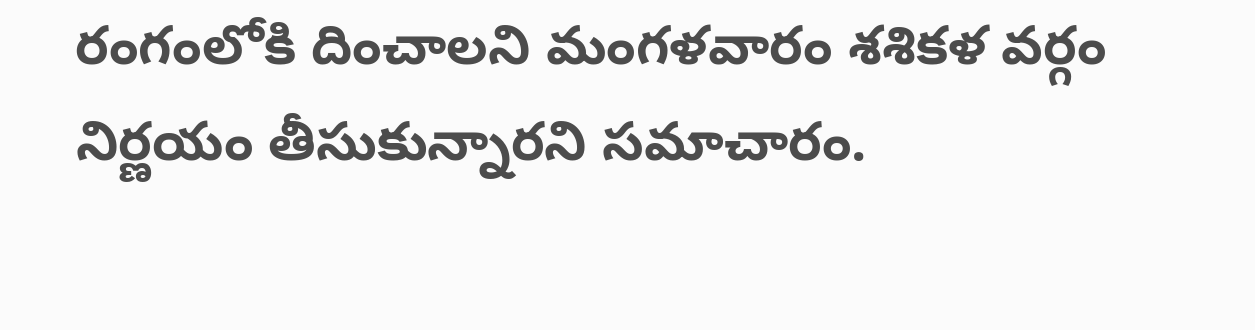రంగంలోకి దించాలని మంగళవారం శశికళ వర్గం నిర్ణయం తీసుకున్నారని సమాచారం.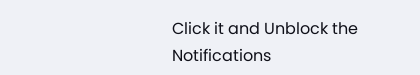Click it and Unblock the Notifications